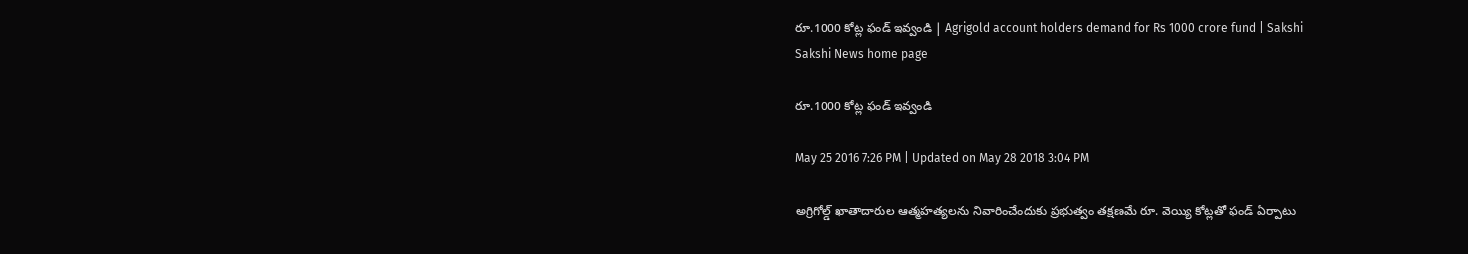రూ.1000 కోట్ల ఫండ్ ఇవ్వండి | Agrigold account holders demand for Rs 1000 crore fund | Sakshi
Sakshi News home page

రూ.1000 కోట్ల ఫండ్ ఇవ్వండి

May 25 2016 7:26 PM | Updated on May 28 2018 3:04 PM

అగ్రిగోల్డ్ ఖాతాదారుల ఆత్మహత్యలను నివారించేందుకు ప్రభుత్వం తక్షణమే రూ. వెయ్యి కోట్లతో ఫండ్ ఏర్పాటు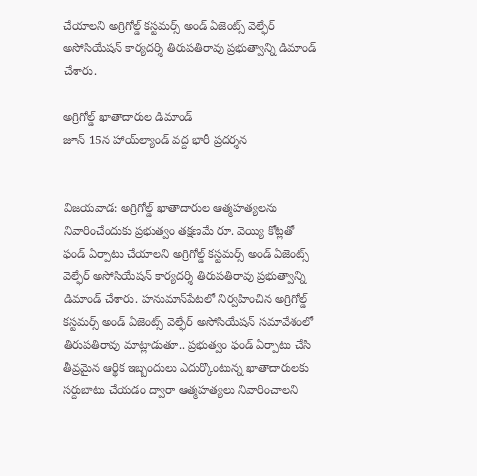చేయాలని అగ్రిగోల్డ్ కస్టమర్స్ అండ్ ఏజెంట్స్ వెల్ఫేర్ అసోసియేషన్ కార్యదర్శి తిరుపతిరావు ప్రభుత్వాన్ని డిమాండ్ చేశారు.

అగ్రిగోల్డ్ ఖాతాదారుల డిమాండ్
జూన్ 15న హాయ్‌ల్యాండ్ వద్ద భారీ ప్రదర్శన


విజయవాడ: అగ్రిగోల్డ్ ఖాతాదారుల ఆత్మహత్యలను నివారించేందుకు ప్రభుత్వం తక్షణమే రూ. వెయ్యి కోట్లతో ఫండ్ ఏర్పాటు చేయాలని అగ్రిగోల్డ్ కస్టమర్స్ అండ్ ఏజెంట్స్ వెల్ఫేర్ అసోసియేషన్ కార్యదర్శి తిరుపతిరావు ప్రభుత్వాన్ని డిమాండ్ చేశారు. హనుమాన్‌పేటలో నిర్వహించిన అగ్రిగోల్డ్ కస్టమర్స్ అండ్ ఏజెంట్స్ వెల్ఫేర్ అసోసియేషన్ సమావేశంలో తిరుపతిరావు మాట్లాడుతూ.. ప్రభుత్వం ఫండ్ ఏర్పాటు చేసి తీవ్రమైన ఆర్థిక ఇబ్బందులు ఎదుర్కొంటున్న ఖాతాదారులకు సర్దుబాటు చేయడం ద్వారా ఆత్మహత్యలు నివారించాలని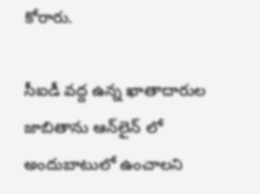కోరారు.

సీఐడీ వద్ద ఉన్న ఖాతాదారుల జాబితాను ఆన్‌లైన్ లో అందుబాటులో ఉంచాలని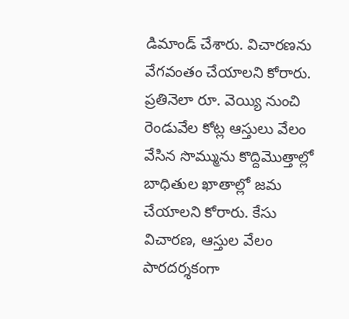డిమాండ్ చేశారు. విచారణను వేగవంతం చేయాలని కోరారు. ప్రతినెలా రూ. వెయ్యి నుంచి రెండువేల కోట్ల ఆస్తులు వేలం వేసిన సొమ్మును కొద్దిమొత్తాల్లో బాధితుల ఖాతాల్లో జమ చేయాలని కోరారు. కేసు విచారణ, ఆస్తుల వేలం పారదర్శకంగా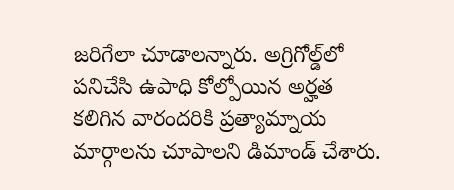జరిగేలా చూడాలన్నారు. అగ్రిగోల్డ్‌లో పనిచేసి ఉపాధి కోల్పోయిన అర్హత కలిగిన వారందరికి ప్రత్యామ్నాయ మార్గాలను చూపాలని డిమాండ్ చేశారు.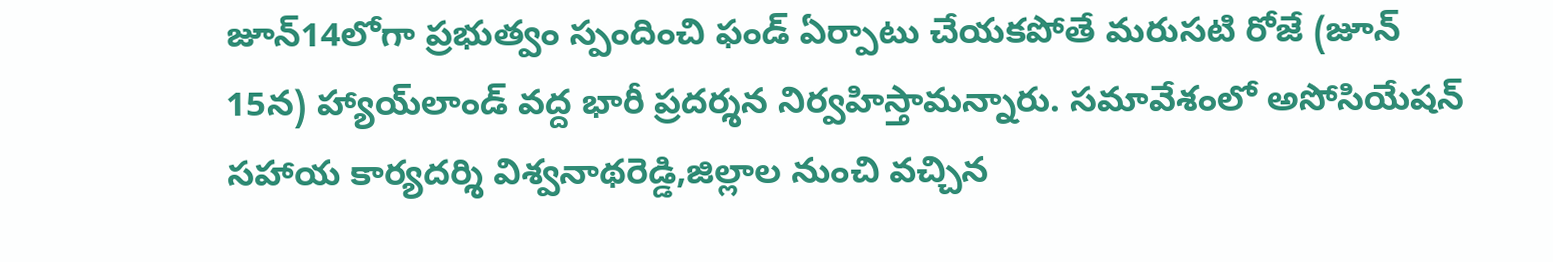జూన్14లోగా ప్రభుత్వం స్పందించి ఫండ్ ఏర్పాటు చేయకపోతే మరుసటి రోజే (జూన్ 15న) హ్యాయ్‌లాండ్ వద్ద భారీ ప్రదర్శన నిర్వహిస్తామన్నారు. సమావేశంలో అసోసియేషన్ సహాయ కార్యదర్శి విశ్వనాథరెడ్డి,జిల్లాల నుంచి వచ్చిన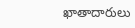ఖాతాదారులు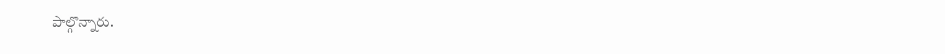పాల్గొన్నారు.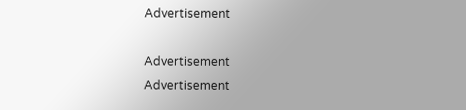Advertisement

Advertisement
Advertisement